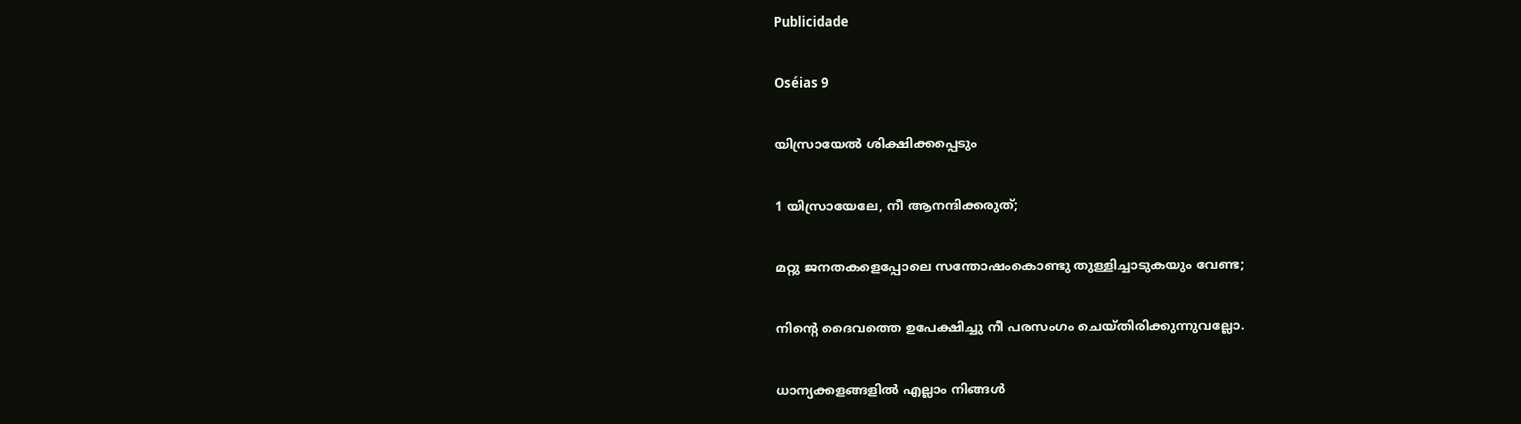Publicidade

Oséias 9

യിസ്രായേൽ ശിക്ഷിക്കപ്പെടും

1 യിസ്രായേലേ, നീ ആനന്ദിക്കരുത്;

മറ്റു ജനതകളെപ്പോലെ സന്തോഷംകൊണ്ടു തുള്ളിച്ചാടുകയും വേണ്ട;

നിന്‍റെ ദൈവത്തെ ഉപേക്ഷിച്ചു നീ പരസംഗം ചെയ്തിരിക്കുന്നുവല്ലോ.

ധാന്യക്കളങ്ങളിൽ എല്ലാം നിങ്ങൾ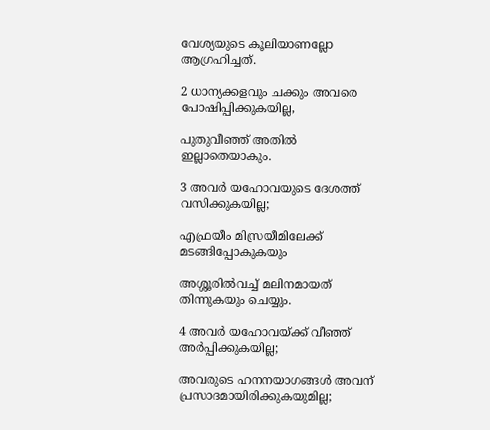വേശ്യയുടെ കൂലിയാണല്ലോ ആഗ്രഹിച്ചത്.

2 ധാന്യക്കളവും ചക്കും അവരെ പോഷിപ്പിക്കുകയില്ല,

പുതുവീഞ്ഞ് അതിൽ ഇല്ലാതെയാകും.

3 അവർ യഹോവയുടെ ദേശത്ത് വസിക്കുകയില്ല;

എഫ്രയീം മിസ്രയീമിലേക്ക് മടങ്ങിപ്പോകുകയും

അശ്ശൂരിൽവച്ച് മലിനമായത് തിന്നുകയും ചെയ്യും.

4 അവർ യഹോവയ്ക്ക് വീഞ്ഞ് അർപ്പിക്കുകയില്ല;

അവരുടെ ഹനനയാഗങ്ങൾ അവന് പ്രസാദമായിരിക്കുകയുമില്ല;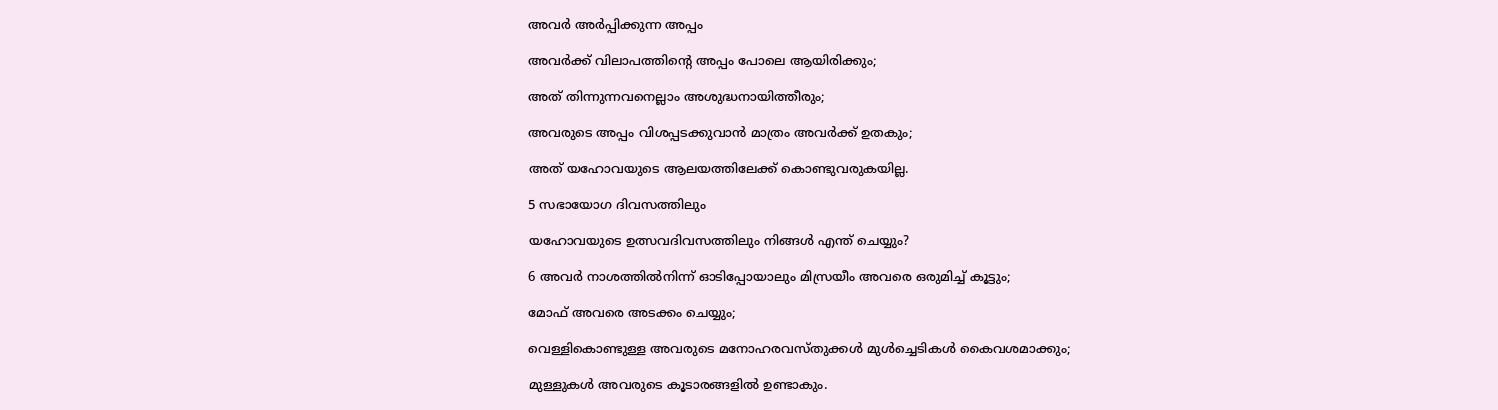അവർ അർപ്പിക്കുന്ന അപ്പം

അവർക്ക് വിലാപത്തിന്‍റെ അപ്പം പോലെ ആയിരിക്കും;

അത് തിന്നുന്നവനെല്ലാം അശുദ്ധനായിത്തീരും;

അവരുടെ അപ്പം വിശപ്പടക്കുവാൻ മാത്രം അവർക്ക് ഉതകും;

അത് യഹോവയുടെ ആലയത്തിലേക്ക് കൊണ്ടുവരുകയില്ല.

5 സഭായോഗ ദിവസത്തിലും

യഹോവയുടെ ഉത്സവദിവസത്തിലും നിങ്ങൾ എന്ത് ചെയ്യും?

6 അവർ നാശത്തിൽനിന്ന് ഓടിപ്പോയാലും മിസ്രയീം അവരെ ഒരുമിച്ച് കൂട്ടും;

മോഫ് അവരെ അടക്കം ചെയ്യും;

വെള്ളികൊണ്ടുള്ള അവരുടെ മനോഹരവസ്തുക്കൾ മുൾച്ചെടികൾ കൈവശമാക്കും;

മുള്ളുകൾ അവരുടെ കൂടാരങ്ങളിൽ ഉണ്ടാകും.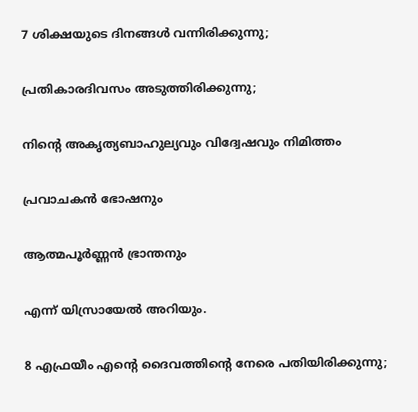7 ശിക്ഷയുടെ ദിനങ്ങൾ വന്നിരിക്കുന്നു;

പ്രതികാരദിവസം അടുത്തിരിക്കുന്നു;

നിന്‍റെ അകൃത്യബാഹുല്യവും വിദ്വേഷവും നിമിത്തം

പ്രവാചകൻ ഭോഷനും

ആത്മപൂർണ്ണൻ ഭ്രാന്തനും

എന്ന് യിസ്രായേൽ അറിയും.

8 എഫ്രയീം എന്‍റെ ദൈവത്തിന്‍റെ നേരെ പതിയിരിക്കുന്നു;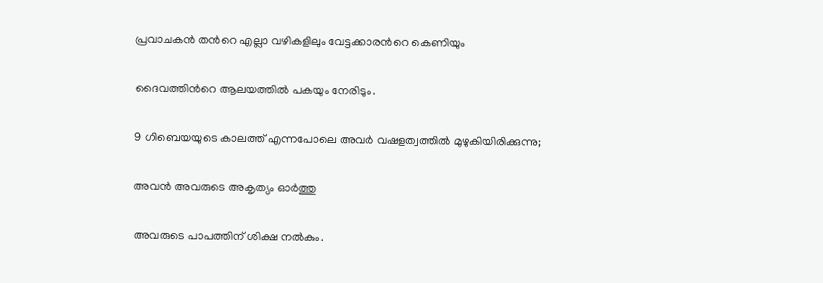പ്രവാചകൻ തന്‍റെ എല്ലാ വഴികളിലും വേട്ടക്കാരന്‍റെ കെണിയും

ദൈവത്തിന്‍റെ ആലയത്തിൽ പകയും നേരിടും.

9 ഗിബെയയുടെ കാലത്ത് എന്നപോലെ അവർ വഷളത്വത്തിൽ മുഴുകിയിരിക്കുന്നു;

അവൻ അവരുടെ അകൃത്യം ഓർത്തു

അവരുടെ പാപത്തിന് ശിക്ഷ നൽകും.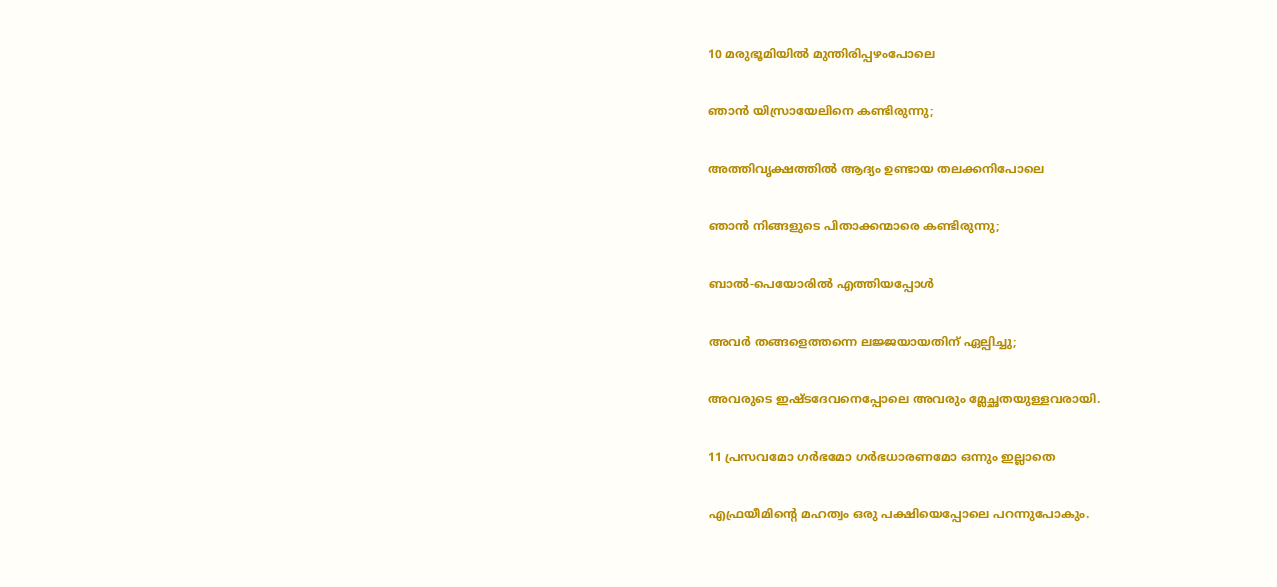10 മരുഭൂമിയിൽ മുന്തിരിപ്പഴംപോലെ

ഞാൻ യിസ്രായേലിനെ കണ്ടിരുന്നു;

അത്തിവൃക്ഷത്തിൽ ആദ്യം ഉണ്ടായ തലക്കനിപോലെ

ഞാൻ നിങ്ങളുടെ പിതാക്കന്മാരെ കണ്ടിരുന്നു;

ബാൽ-പെയോരിൽ എത്തിയപ്പോൾ

അവർ തങ്ങളെത്തന്നെ ലജ്ജയായതിന് ഏല്പിച്ചു;

അവരുടെ ഇഷ്ടദേവനെപ്പോലെ അവരും മ്ലേച്ഛതയുള്ളവരായി.

11 പ്രസവമോ ഗർഭമോ ഗർഭധാരണമോ ഒന്നും ഇല്ലാതെ

എഫ്രയീമിന്‍റെ മഹത്വം ഒരു പക്ഷിയെപ്പോലെ പറന്നുപോകും.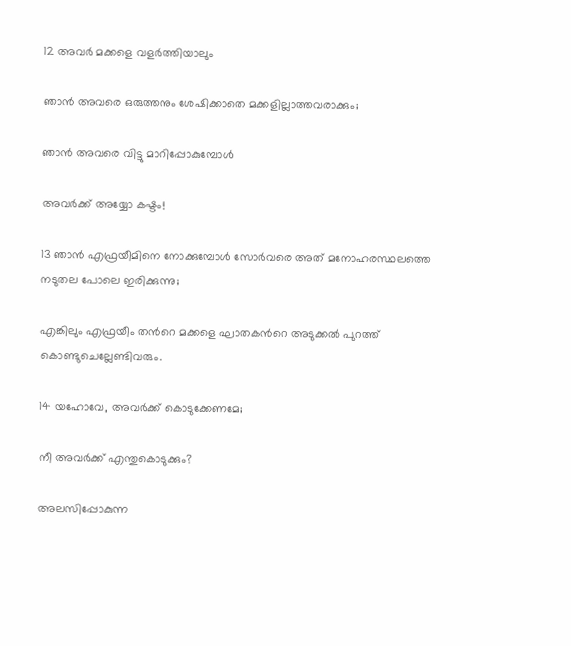12 അവർ മക്കളെ വളർത്തിയാലും

ഞാൻ അവരെ ഒരുത്തനും ശേഷിക്കാതെ മക്കളില്ലാത്തവരാക്കും;

ഞാൻ അവരെ വിട്ടു മാറിപ്പോകുമ്പോൾ

അവർക്ക് അയ്യോ കഷ്ടം!

13 ഞാൻ എഫ്രയീമിനെ നോക്കുമ്പോൾ സോർവരെ അത് മനോഹരസ്ഥലത്തെ നടുതല പോലെ ഇരിക്കുന്നു;

എങ്കിലും എഫ്രയീം തന്‍റെ മക്കളെ ഘാതകന്‍റെ അടുക്കൽ പുറത്ത് കൊണ്ടുചെല്ലേണ്ടിവരും.

14 യഹോവേ, അവർക്ക് കൊടുക്കേണമേ;

നീ അവർക്ക് എന്തുകൊടുക്കും?

അലസിപ്പോകുന്ന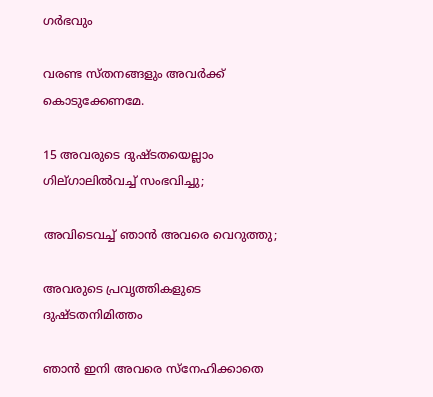ഗർഭവും

വരണ്ട സ്തനങ്ങളും അവർക്ക് കൊടുക്കേണമേ.

15 അവരുടെ ദുഷ്ടതയെല്ലാം ഗില്ഗാലിൽവച്ച് സംഭവിച്ചു;

അവിടെവച്ച് ഞാൻ അവരെ വെറുത്തു;

അവരുടെ പ്രവൃത്തികളുടെ ദുഷ്ടതനിമിത്തം

ഞാൻ ഇനി അവരെ സ്നേഹിക്കാതെ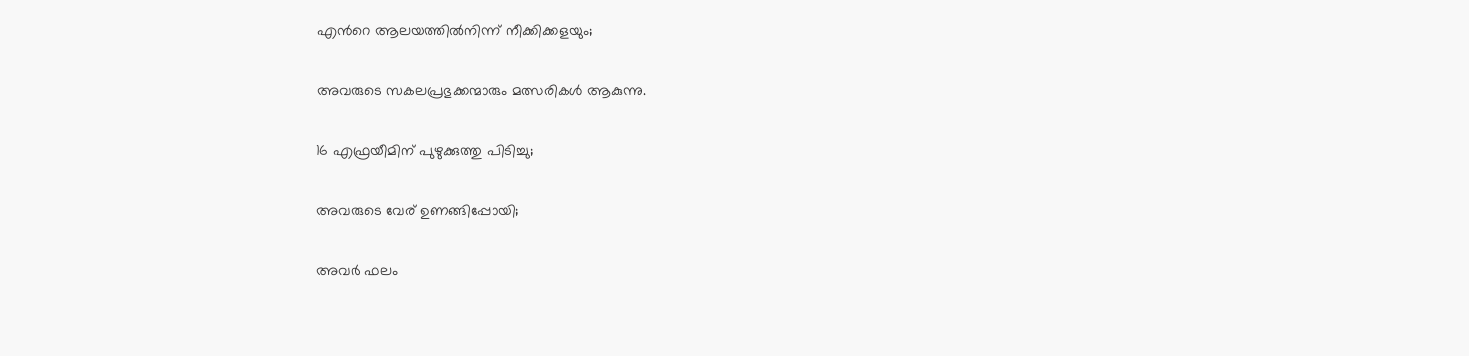എന്‍റെ ആലയത്തിൽനിന്ന് നീക്കിക്കളയും;

അവരുടെ സകലപ്രഭുക്കന്മാരും മത്സരികൾ ആകുന്നു.

16 എഫ്രയീമിന് പുഴുക്കുത്തു പിടിച്ചു;

അവരുടെ വേര് ഉണങ്ങിപ്പോയി;

അവർ ഫലം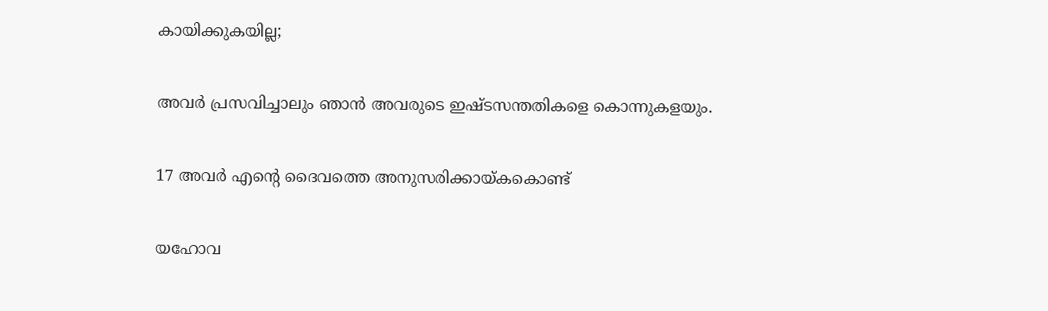കായിക്കുകയില്ല;

അവർ പ്രസവിച്ചാലും ഞാൻ അവരുടെ ഇഷ്ടസന്തതികളെ കൊന്നുകളയും.

17 അവർ എന്‍റെ ദൈവത്തെ അനുസരിക്കായ്കകൊണ്ട്

യഹോവ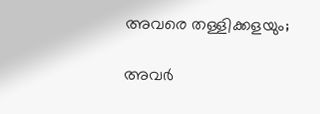അവരെ തള്ളിക്കളയും;

അവർ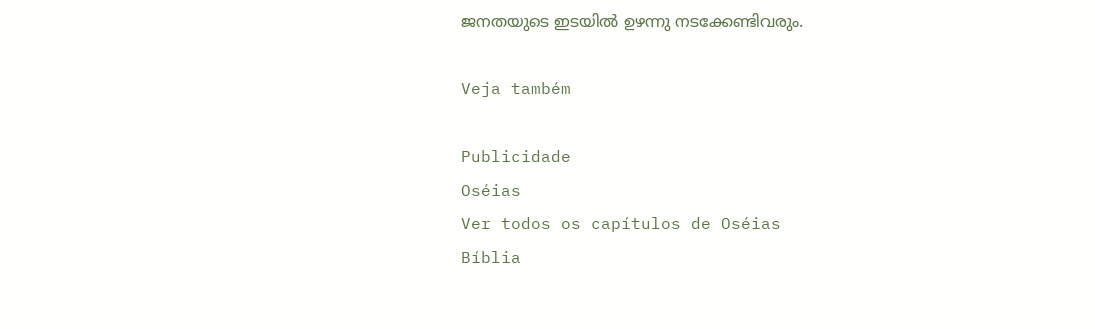ജനതയുടെ ഇടയിൽ ഉഴന്നു നടക്കേണ്ടിവരും.

Veja também

Publicidade
Oséias
Ver todos os capítulos de Oséias
Bíblia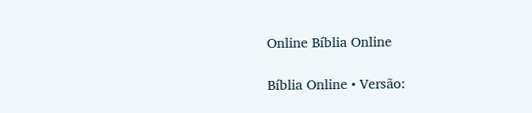Online Bíblia Online

Bíblia Online • Versão: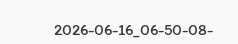2026-06-16_06-50-08-